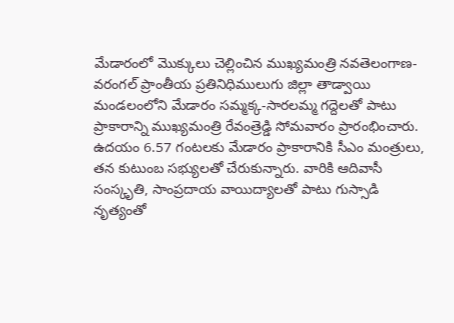మేడారంలో మొక్కులు చెల్లించిన ముఖ్యమంత్రి నవతెలంగాణ-వరంగల్ ప్రాంతీయ ప్రతినిధిములుగు జిల్లా తాడ్వాయి మండలంలోని మేడారం సమ్మక్క-సారలమ్మ గద్దెలతో పాటు ప్రాకారాన్ని ముఖ్యమంత్రి రేవంత్రెడ్డి సోమవారం ప్రారంభించారు. ఉదయం 6.57 గంటలకు మేడారం ప్రాకారానికి సీఎం మంత్రులు, తన కుటుంబ సభ్యులతో చేరుకున్నారు. వారికి ఆదివాసీ సంస్కృతి, సాంప్రదాయ వాయిద్యాలతో పాటు గుస్సాడి నృత్యంతో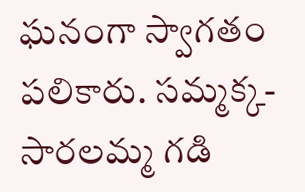ఘనంగా స్వాగతం పలికారు. సమ్మక్క-సారలమ్మ గడి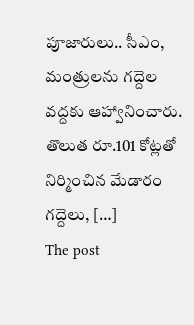పూజారులు.. సీఎం, మంత్రులను గద్దెల వద్దకు ఆహ్వానించారు. తొలుత రూ.101 కోట్లతో నిర్మించిన మేడారం గద్దెలు, […]
The post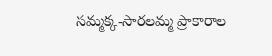సమ్మక్క-సారలమ్మ ప్రాకారాల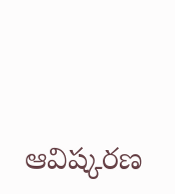ఆవిష్కరణ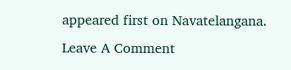appeared first on Navatelangana.
Leave A Comment